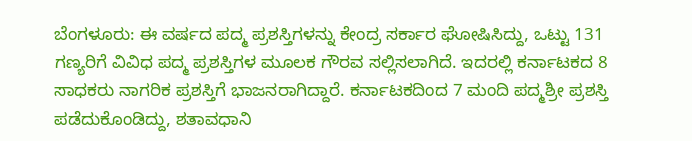ಬೆಂಗಳೂರು: ಈ ವರ್ಷದ ಪದ್ಮ ಪ್ರಶಸ್ತಿಗಳನ್ನು ಕೇಂದ್ರ ಸರ್ಕಾರ ಘೋಷಿಸಿದ್ದು, ಒಟ್ಟು 131 ಗಣ್ಯರಿಗೆ ವಿವಿಧ ಪದ್ಮ ಪ್ರಶಸ್ತಿಗಳ ಮೂಲಕ ಗೌರವ ಸಲ್ಲಿಸಲಾಗಿದೆ. ಇದರಲ್ಲಿ ಕರ್ನಾಟಕದ 8 ಸಾಧಕರು ನಾಗರಿಕ ಪ್ರಶಸ್ತಿಗೆ ಭಾಜನರಾಗಿದ್ದಾರೆ. ಕರ್ನಾಟಕದಿಂದ 7 ಮಂದಿ ಪದ್ಮಶ್ರೀ ಪ್ರಶಸ್ತಿ ಪಡೆದುಕೊಂಡಿದ್ದು, ಶತಾವಧಾನಿ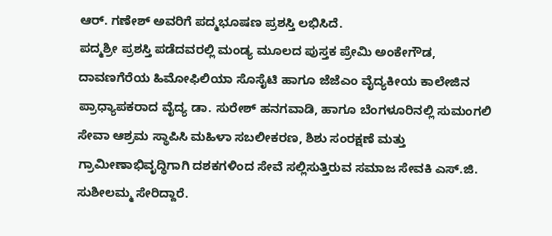ಆರ್. ಗಣೇಶ್ ಅವರಿಗೆ ಪದ್ಮಭೂಷಣ ಪ್ರಶಸ್ತಿ ಲಭಿಸಿದೆ.
ಪದ್ಮಶ್ರೀ ಪ್ರಶಸ್ತಿ ಪಡೆದವರಲ್ಲಿ ಮಂಡ್ಯ ಮೂಲದ ಪುಸ್ತಕ ಪ್ರೇಮಿ ಅಂಕೇಗೌಡ, ದಾವಣಗೆರೆಯ ಹಿಮೋಫಿಲಿಯಾ ಸೊಸೈಟಿ ಹಾಗೂ ಜೆಜೆಎಂ ವೈದ್ಯಕೀಯ ಕಾಲೇಜಿನ ಪ್ರಾಧ್ಯಾಪಕರಾದ ವೈದ್ಯ ಡಾ. ಸುರೇಶ್ ಹನಗವಾಡಿ, ಹಾಗೂ ಬೆಂಗಳೂರಿನಲ್ಲಿ ಸುಮಂಗಲಿ ಸೇವಾ ಆಶ್ರಮ ಸ್ಥಾಪಿಸಿ ಮಹಿಳಾ ಸಬಲೀಕರಣ, ಶಿಶು ಸಂರಕ್ಷಣೆ ಮತ್ತು ಗ್ರಾಮೀಣಾಭಿವೃದ್ಧಿಗಾಗಿ ದಶಕಗಳಿಂದ ಸೇವೆ ಸಲ್ಲಿಸುತ್ತಿರುವ ಸಮಾಜ ಸೇವಕಿ ಎಸ್.ಜಿ. ಸುಶೀಲಮ್ಮ ಸೇರಿದ್ದಾರೆ.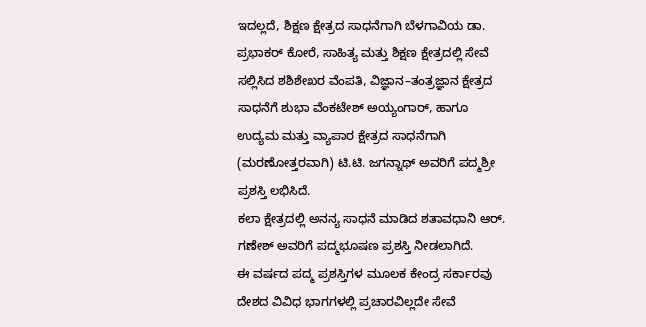ಇದಲ್ಲದೆ, ಶಿಕ್ಷಣ ಕ್ಷೇತ್ರದ ಸಾಧನೆಗಾಗಿ ಬೆಳಗಾವಿಯ ಡಾ. ಪ್ರಭಾಕರ್ ಕೋರೆ, ಸಾಹಿತ್ಯ ಮತ್ತು ಶಿಕ್ಷಣ ಕ್ಷೇತ್ರದಲ್ಲಿ ಸೇವೆ ಸಲ್ಲಿಸಿದ ಶಶಿಶೇಖರ ವೆಂಪತಿ, ವಿಜ್ಞಾನ–ತಂತ್ರಜ್ಞಾನ ಕ್ಷೇತ್ರದ ಸಾಧನೆಗೆ ಶುಭಾ ವೆಂಕಟೇಶ್ ಅಯ್ಯಂಗಾರ್, ಹಾಗೂ ಉದ್ಯಮ ಮತ್ತು ವ್ಯಾಪಾರ ಕ್ಷೇತ್ರದ ಸಾಧನೆಗಾಗಿ (ಮರಣೋತ್ತರವಾಗಿ) ಟಿ.ಟಿ. ಜಗನ್ನಾಥ್ ಅವರಿಗೆ ಪದ್ಮಶ್ರೀ ಪ್ರಶಸ್ತಿ ಲಭಿಸಿದೆ.
ಕಲಾ ಕ್ಷೇತ್ರದಲ್ಲಿ ಅನನ್ಯ ಸಾಧನೆ ಮಾಡಿದ ಶತಾವಧಾನಿ ಆರ್. ಗಣೇಶ್ ಅವರಿಗೆ ಪದ್ಮಭೂಷಣ ಪ್ರಶಸ್ತಿ ನೀಡಲಾಗಿದೆ.
ಈ ವರ್ಷದ ಪದ್ಮ ಪ್ರಶಸ್ತಿಗಳ ಮೂಲಕ ಕೇಂದ್ರ ಸರ್ಕಾರವು ದೇಶದ ವಿವಿಧ ಭಾಗಗಳಲ್ಲಿ ಪ್ರಚಾರವಿಲ್ಲದೇ ಸೇವೆ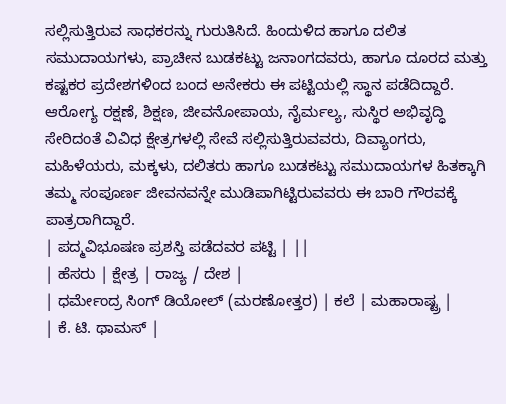ಸಲ್ಲಿಸುತ್ತಿರುವ ಸಾಧಕರನ್ನು ಗುರುತಿಸಿದೆ. ಹಿಂದುಳಿದ ಹಾಗೂ ದಲಿತ ಸಮುದಾಯಗಳು, ಪ್ರಾಚೀನ ಬುಡಕಟ್ಟು ಜನಾಂಗದವರು, ಹಾಗೂ ದೂರದ ಮತ್ತು ಕಷ್ಟಕರ ಪ್ರದೇಶಗಳಿಂದ ಬಂದ ಅನೇಕರು ಈ ಪಟ್ಟಿಯಲ್ಲಿ ಸ್ಥಾನ ಪಡೆದಿದ್ದಾರೆ.
ಆರೋಗ್ಯ ರಕ್ಷಣೆ, ಶಿಕ್ಷಣ, ಜೀವನೋಪಾಯ, ನೈರ್ಮಲ್ಯ, ಸುಸ್ಥಿರ ಅಭಿವೃದ್ಧಿ ಸೇರಿದಂತೆ ವಿವಿಧ ಕ್ಷೇತ್ರಗಳಲ್ಲಿ ಸೇವೆ ಸಲ್ಲಿಸುತ್ತಿರುವವರು, ದಿವ್ಯಾಂಗರು, ಮಹಿಳೆಯರು, ಮಕ್ಕಳು, ದಲಿತರು ಹಾಗೂ ಬುಡಕಟ್ಟು ಸಮುದಾಯಗಳ ಹಿತಕ್ಕಾಗಿ ತಮ್ಮ ಸಂಪೂರ್ಣ ಜೀವನವನ್ನೇ ಮುಡಿಪಾಗಿಟ್ಟಿರುವವರು ಈ ಬಾರಿ ಗೌರವಕ್ಕೆ ಪಾತ್ರರಾಗಿದ್ದಾರೆ.
| ಪದ್ಮವಿಭೂಷಣ ಪ್ರಶಸ್ತಿ ಪಡೆದವರ ಪಟ್ಟಿ | ||
| ಹೆಸರು | ಕ್ಷೇತ್ರ | ರಾಜ್ಯ / ದೇಶ |
| ಧರ್ಮೇಂದ್ರ ಸಿಂಗ್ ಡಿಯೋಲ್ (ಮರಣೋತ್ತರ) | ಕಲೆ | ಮಹಾರಾಷ್ಟ್ರ |
| ಕೆ. ಟಿ. ಥಾಮಸ್ |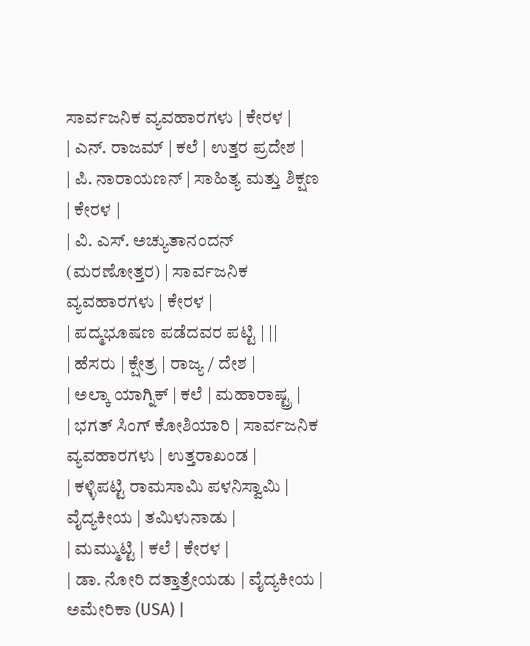ಸಾರ್ವಜನಿಕ ವ್ಯವಹಾರಗಳು | ಕೇರಳ |
| ಎನ್. ರಾಜಮ್ | ಕಲೆ | ಉತ್ತರ ಪ್ರದೇಶ |
| ಪಿ. ನಾರಾಯಣನ್ | ಸಾಹಿತ್ಯ ಮತ್ತು ಶಿಕ್ಷಣ | ಕೇರಳ |
| ವಿ. ಎಸ್. ಅಚ್ಯುತಾನಂದನ್ (ಮರಣೋತ್ತರ) | ಸಾರ್ವಜನಿಕ ವ್ಯವಹಾರಗಳು | ಕೇರಳ |
| ಪದ್ಮಭೂಷಣ ಪಡೆದವರ ಪಟ್ಟಿ | ||
| ಹೆಸರು | ಕ್ಷೇತ್ರ | ರಾಜ್ಯ / ದೇಶ |
| ಅಲ್ಕಾ ಯಾಗ್ನಿಕ್ | ಕಲೆ | ಮಹಾರಾಷ್ಟ್ರ |
| ಭಗತ್ ಸಿಂಗ್ ಕೋಶಿಯಾರಿ | ಸಾರ್ವಜನಿಕ ವ್ಯವಹಾರಗಳು | ಉತ್ತರಾಖಂಡ |
| ಕಳ್ಳಿಪಟ್ಟಿ ರಾಮಸಾಮಿ ಪಳನಿಸ್ವಾಮಿ | ವೈದ್ಯಕೀಯ | ತಮಿಳುನಾಡು |
| ಮಮ್ಮುಟ್ಟಿ | ಕಲೆ | ಕೇರಳ |
| ಡಾ. ನೋರಿ ದತ್ತಾತ್ರೇಯಡು | ವೈದ್ಯಕೀಯ | ಅಮೇರಿಕಾ (USA) |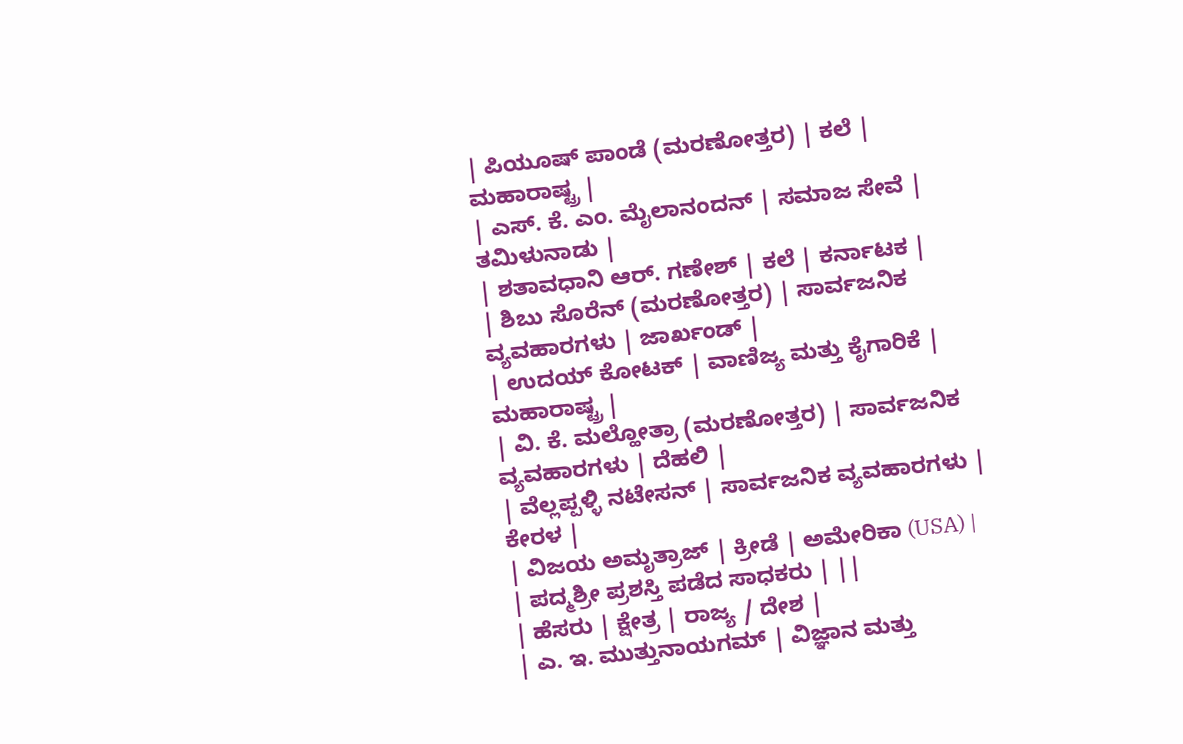| ಪಿಯೂಷ್ ಪಾಂಡೆ (ಮರಣೋತ್ತರ) | ಕಲೆ | ಮಹಾರಾಷ್ಟ್ರ |
| ಎಸ್. ಕೆ. ಎಂ. ಮೈಲಾನಂದನ್ | ಸಮಾಜ ಸೇವೆ | ತಮಿಳುನಾಡು |
| ಶತಾವಧಾನಿ ಆರ್. ಗಣೇಶ್ | ಕಲೆ | ಕರ್ನಾಟಕ |
| ಶಿಬು ಸೊರೆನ್ (ಮರಣೋತ್ತರ) | ಸಾರ್ವಜನಿಕ ವ್ಯವಹಾರಗಳು | ಜಾರ್ಖಂಡ್ |
| ಉದಯ್ ಕೋಟಕ್ | ವಾಣಿಜ್ಯ ಮತ್ತು ಕೈಗಾರಿಕೆ | ಮಹಾರಾಷ್ಟ್ರ |
| ವಿ. ಕೆ. ಮಲ್ಹೋತ್ರಾ (ಮರಣೋತ್ತರ) | ಸಾರ್ವಜನಿಕ ವ್ಯವಹಾರಗಳು | ದೆಹಲಿ |
| ವೆಲ್ಲಪ್ಪಳ್ಳಿ ನಟೇಸನ್ | ಸಾರ್ವಜನಿಕ ವ್ಯವಹಾರಗಳು | ಕೇರಳ |
| ವಿಜಯ ಅಮೃತ್ರಾಜ್ | ಕ್ರೀಡೆ | ಅಮೇರಿಕಾ (USA) |
| ಪದ್ಮಶ್ರೀ ಪ್ರಶಸ್ತಿ ಪಡೆದ ಸಾಧಕರು | ||
| ಹೆಸರು | ಕ್ಷೇತ್ರ | ರಾಜ್ಯ / ದೇಶ |
| ಎ. ಇ. ಮುತ್ತುನಾಯಗಮ್ | ವಿಜ್ಞಾನ ಮತ್ತು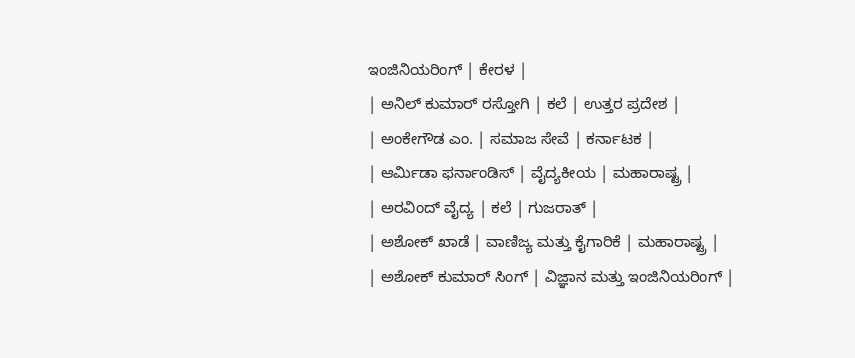ಇಂಜಿನಿಯರಿಂಗ್ | ಕೇರಳ |
| ಅನಿಲ್ ಕುಮಾರ್ ರಸ್ತೋಗಿ | ಕಲೆ | ಉತ್ತರ ಪ್ರದೇಶ |
| ಅಂಕೇಗೌಡ ಎಂ. | ಸಮಾಜ ಸೇವೆ | ಕರ್ನಾಟಕ |
| ಆರ್ಮಿಡಾ ಫರ್ನಾಂಡಿಸ್ | ವೈದ್ಯಕೀಯ | ಮಹಾರಾಷ್ಟ್ರ |
| ಅರವಿಂದ್ ವೈದ್ಯ | ಕಲೆ | ಗುಜರಾತ್ |
| ಅಶೋಕ್ ಖಾಡೆ | ವಾಣಿಜ್ಯ ಮತ್ತು ಕೈಗಾರಿಕೆ | ಮಹಾರಾಷ್ಟ್ರ |
| ಅಶೋಕ್ ಕುಮಾರ್ ಸಿಂಗ್ | ವಿಜ್ಞಾನ ಮತ್ತು ಇಂಜಿನಿಯರಿಂಗ್ |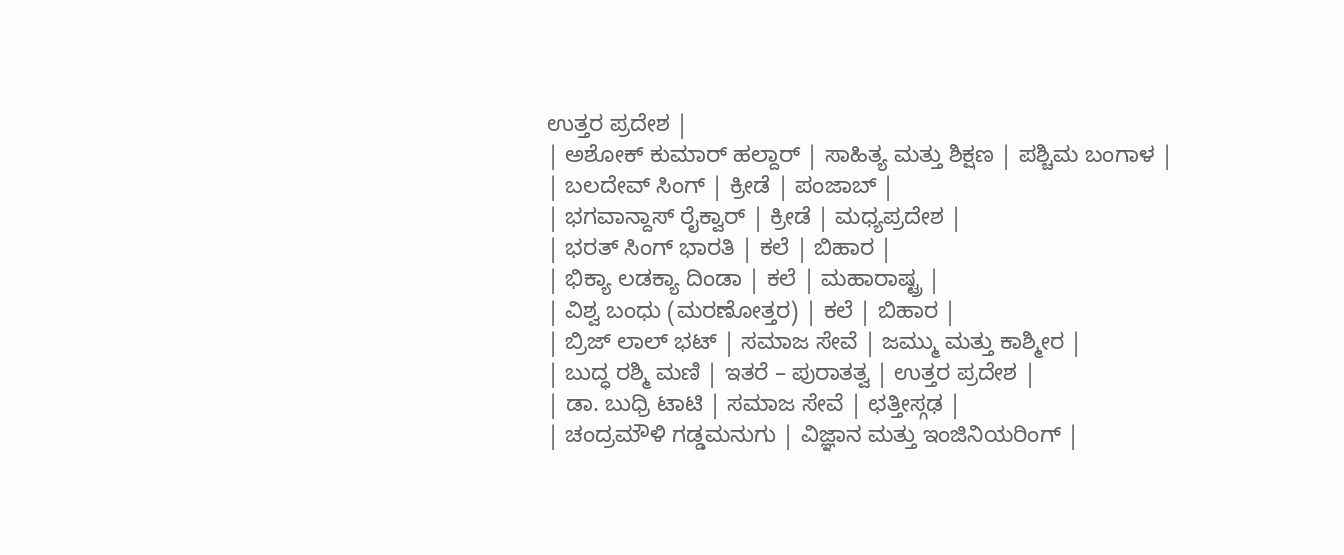ಉತ್ತರ ಪ್ರದೇಶ |
| ಅಶೋಕ್ ಕುಮಾರ್ ಹಲ್ದಾರ್ | ಸಾಹಿತ್ಯ ಮತ್ತು ಶಿಕ್ಷಣ | ಪಶ್ಚಿಮ ಬಂಗಾಳ |
| ಬಲದೇವ್ ಸಿಂಗ್ | ಕ್ರೀಡೆ | ಪಂಜಾಬ್ |
| ಭಗವಾನ್ದಾಸ್ ರೈಕ್ವಾರ್ | ಕ್ರೀಡೆ | ಮಧ್ಯಪ್ರದೇಶ |
| ಭರತ್ ಸಿಂಗ್ ಭಾರತಿ | ಕಲೆ | ಬಿಹಾರ |
| ಭಿಕ್ಯಾ ಲಡಕ್ಯಾ ದಿಂಡಾ | ಕಲೆ | ಮಹಾರಾಷ್ಟ್ರ |
| ವಿಶ್ವ ಬಂಧು (ಮರಣೋತ್ತರ) | ಕಲೆ | ಬಿಹಾರ |
| ಬ್ರಿಜ್ ಲಾಲ್ ಭಟ್ | ಸಮಾಜ ಸೇವೆ | ಜಮ್ಮು ಮತ್ತು ಕಾಶ್ಮೀರ |
| ಬುದ್ಧ ರಶ್ಮಿ ಮಣಿ | ಇತರೆ – ಪುರಾತತ್ವ | ಉತ್ತರ ಪ್ರದೇಶ |
| ಡಾ. ಬುಧ್ರಿ ಟಾಟಿ | ಸಮಾಜ ಸೇವೆ | ಛತ್ತೀಸ್ಗಢ |
| ಚಂದ್ರಮೌಳಿ ಗಡ್ಡಮನುಗು | ವಿಜ್ಞಾನ ಮತ್ತು ಇಂಜಿನಿಯರಿಂಗ್ |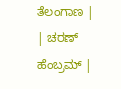ತೆಲಂಗಾಣ |
| ಚರಣ್ ಹೆಂಬ್ರಮ್ |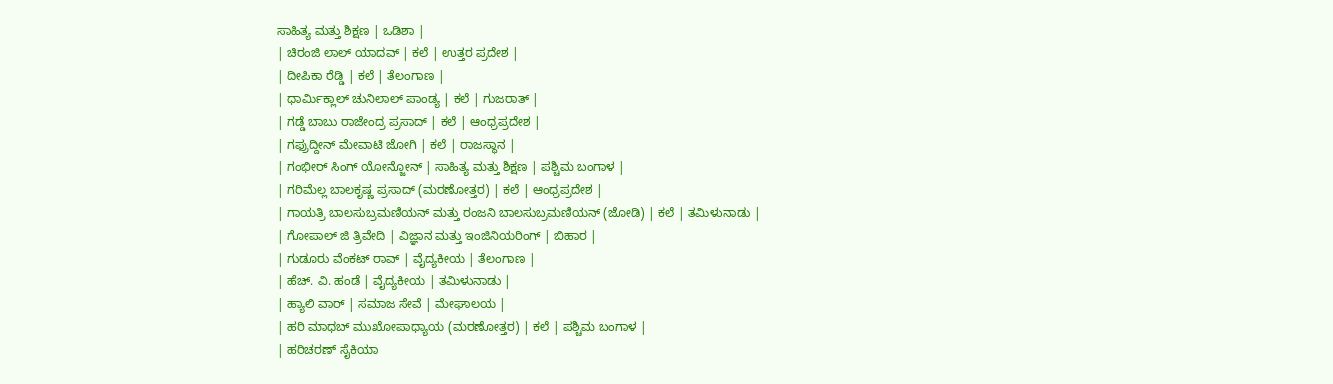ಸಾಹಿತ್ಯ ಮತ್ತು ಶಿಕ್ಷಣ | ಒಡಿಶಾ |
| ಚಿರಂಜಿ ಲಾಲ್ ಯಾದವ್ | ಕಲೆ | ಉತ್ತರ ಪ್ರದೇಶ |
| ದೀಪಿಕಾ ರೆಡ್ಡಿ | ಕಲೆ | ತೆಲಂಗಾಣ |
| ಧಾರ್ಮಿಕ್ಲಾಲ್ ಚುನಿಲಾಲ್ ಪಾಂಡ್ಯ | ಕಲೆ | ಗುಜರಾತ್ |
| ಗಡ್ಡೆ ಬಾಬು ರಾಜೇಂದ್ರ ಪ್ರಸಾದ್ | ಕಲೆ | ಆಂಧ್ರಪ್ರದೇಶ |
| ಗಫ್ರುದ್ದೀನ್ ಮೇವಾಟಿ ಜೋಗಿ | ಕಲೆ | ರಾಜಸ್ಥಾನ |
| ಗಂಭೀರ್ ಸಿಂಗ್ ಯೋನ್ಜೋನ್ | ಸಾಹಿತ್ಯ ಮತ್ತು ಶಿಕ್ಷಣ | ಪಶ್ಚಿಮ ಬಂಗಾಳ |
| ಗರಿಮೆಲ್ಲ ಬಾಲಕೃಷ್ಣ ಪ್ರಸಾದ್ (ಮರಣೋತ್ತರ) | ಕಲೆ | ಆಂಧ್ರಪ್ರದೇಶ |
| ಗಾಯತ್ರಿ ಬಾಲಸುಬ್ರಮಣಿಯನ್ ಮತ್ತು ರಂಜನಿ ಬಾಲಸುಬ್ರಮಣಿಯನ್ (ಜೋಡಿ) | ಕಲೆ | ತಮಿಳುನಾಡು |
| ಗೋಪಾಲ್ ಜಿ ತ್ರಿವೇದಿ | ವಿಜ್ಞಾನ ಮತ್ತು ಇಂಜಿನಿಯರಿಂಗ್ | ಬಿಹಾರ |
| ಗುಡೂರು ವೆಂಕಟ್ ರಾವ್ | ವೈದ್ಯಕೀಯ | ತೆಲಂಗಾಣ |
| ಹೆಚ್. ವಿ. ಹಂಡೆ | ವೈದ್ಯಕೀಯ | ತಮಿಳುನಾಡು |
| ಹ್ಯಾಲಿ ವಾರ್ | ಸಮಾಜ ಸೇವೆ | ಮೇಘಾಲಯ |
| ಹರಿ ಮಾಧಬ್ ಮುಖೋಪಾಧ್ಯಾಯ (ಮರಣೋತ್ತರ) | ಕಲೆ | ಪಶ್ಚಿಮ ಬಂಗಾಳ |
| ಹರಿಚರಣ್ ಸೈಕಿಯಾ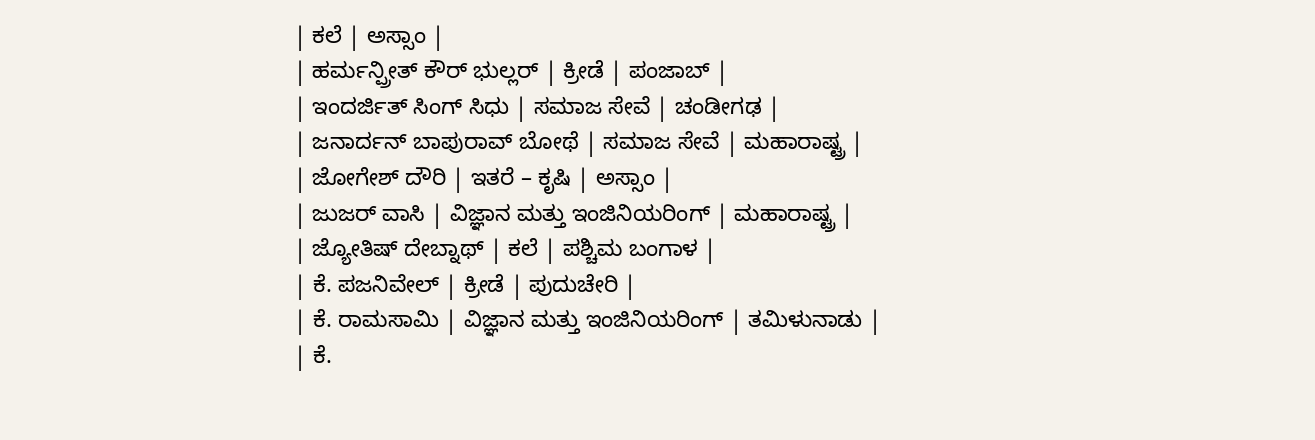| ಕಲೆ | ಅಸ್ಸಾಂ |
| ಹರ್ಮನ್ಪ್ರೀತ್ ಕೌರ್ ಭುಲ್ಲರ್ | ಕ್ರೀಡೆ | ಪಂಜಾಬ್ |
| ಇಂದರ್ಜಿತ್ ಸಿಂಗ್ ಸಿಧು | ಸಮಾಜ ಸೇವೆ | ಚಂಡೀಗಢ |
| ಜನಾರ್ದನ್ ಬಾಪುರಾವ್ ಬೋಥೆ | ಸಮಾಜ ಸೇವೆ | ಮಹಾರಾಷ್ಟ್ರ |
| ಜೋಗೇಶ್ ದೌರಿ | ಇತರೆ – ಕೃಷಿ | ಅಸ್ಸಾಂ |
| ಜುಜರ್ ವಾಸಿ | ವಿಜ್ಞಾನ ಮತ್ತು ಇಂಜಿನಿಯರಿಂಗ್ | ಮಹಾರಾಷ್ಟ್ರ |
| ಜ್ಯೋತಿಷ್ ದೇಬ್ನಾಥ್ | ಕಲೆ | ಪಶ್ಚಿಮ ಬಂಗಾಳ |
| ಕೆ. ಪಜನಿವೇಲ್ | ಕ್ರೀಡೆ | ಪುದುಚೇರಿ |
| ಕೆ. ರಾಮಸಾಮಿ | ವಿಜ್ಞಾನ ಮತ್ತು ಇಂಜಿನಿಯರಿಂಗ್ | ತಮಿಳುನಾಡು |
| ಕೆ.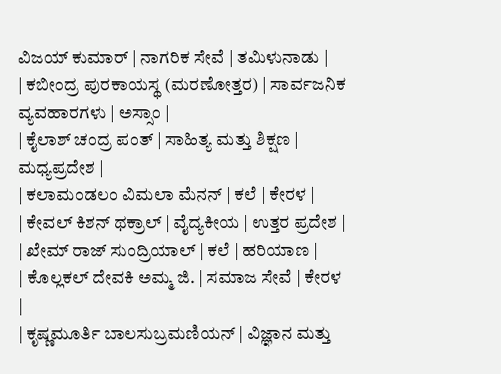ವಿಜಯ್ ಕುಮಾರ್ | ನಾಗರಿಕ ಸೇವೆ | ತಮಿಳುನಾಡು |
| ಕಬೀಂದ್ರ ಪುರಕಾಯಸ್ಥ (ಮರಣೋತ್ತರ) | ಸಾರ್ವಜನಿಕ ವ್ಯವಹಾರಗಳು | ಅಸ್ಸಾಂ |
| ಕೈಲಾಶ್ ಚಂದ್ರ ಪಂತ್ | ಸಾಹಿತ್ಯ ಮತ್ತು ಶಿಕ್ಷಣ | ಮಧ್ಯಪ್ರದೇಶ |
| ಕಲಾಮಂಡಲಂ ವಿಮಲಾ ಮೆನನ್ | ಕಲೆ | ಕೇರಳ |
| ಕೇವಲ್ ಕಿಶನ್ ಥಕ್ರಾಲ್ | ವೈದ್ಯಕೀಯ | ಉತ್ತರ ಪ್ರದೇಶ |
| ಖೇಮ್ ರಾಜ್ ಸುಂದ್ರಿಯಾಲ್ | ಕಲೆ | ಹರಿಯಾಣ |
| ಕೊಲ್ಲಕಲ್ ದೇವಕಿ ಅಮ್ಮ ಜಿ. | ಸಮಾಜ ಸೇವೆ | ಕೇರಳ |
| ಕೃಷ್ಣಮೂರ್ತಿ ಬಾಲಸುಬ್ರಮಣಿಯನ್ | ವಿಜ್ಞಾನ ಮತ್ತು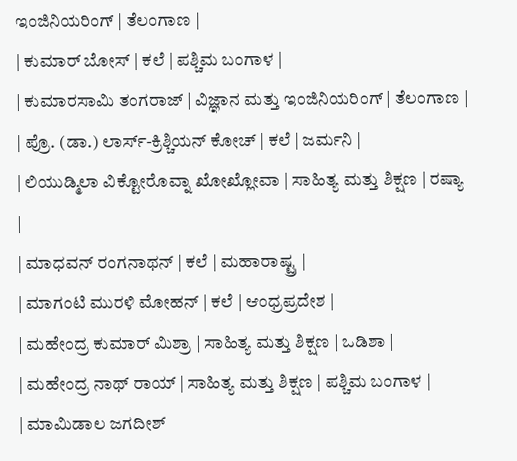ಇಂಜಿನಿಯರಿಂಗ್ | ತೆಲಂಗಾಣ |
| ಕುಮಾರ್ ಬೋಸ್ | ಕಲೆ | ಪಶ್ಚಿಮ ಬಂಗಾಳ |
| ಕುಮಾರಸಾಮಿ ತಂಗರಾಜ್ | ವಿಜ್ಞಾನ ಮತ್ತು ಇಂಜಿನಿಯರಿಂಗ್ | ತೆಲಂಗಾಣ |
| ಪ್ರೊ. (ಡಾ.) ಲಾರ್ಸ್-ಕ್ರಿಶ್ಚಿಯನ್ ಕೋಚ್ | ಕಲೆ | ಜರ್ಮನಿ |
| ಲಿಯುಡ್ಮಿಲಾ ವಿಕ್ಟೋರೊವ್ನಾ ಖೋಖ್ಲೋವಾ | ಸಾಹಿತ್ಯ ಮತ್ತು ಶಿಕ್ಷಣ | ರಷ್ಯಾ |
| ಮಾಧವನ್ ರಂಗನಾಥನ್ | ಕಲೆ | ಮಹಾರಾಷ್ಟ್ರ |
| ಮಾಗಂಟಿ ಮುರಳಿ ಮೋಹನ್ | ಕಲೆ | ಆಂಧ್ರಪ್ರದೇಶ |
| ಮಹೇಂದ್ರ ಕುಮಾರ್ ಮಿಶ್ರಾ | ಸಾಹಿತ್ಯ ಮತ್ತು ಶಿಕ್ಷಣ | ಒಡಿಶಾ |
| ಮಹೇಂದ್ರ ನಾಥ್ ರಾಯ್ | ಸಾಹಿತ್ಯ ಮತ್ತು ಶಿಕ್ಷಣ | ಪಶ್ಚಿಮ ಬಂಗಾಳ |
| ಮಾಮಿಡಾಲ ಜಗದೀಶ್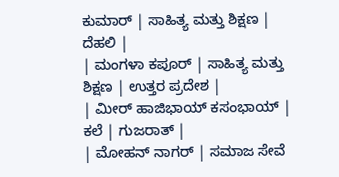ಕುಮಾರ್ | ಸಾಹಿತ್ಯ ಮತ್ತು ಶಿಕ್ಷಣ | ದೆಹಲಿ |
| ಮಂಗಳಾ ಕಪೂರ್ | ಸಾಹಿತ್ಯ ಮತ್ತು ಶಿಕ್ಷಣ | ಉತ್ತರ ಪ್ರದೇಶ |
| ಮೀರ್ ಹಾಜಿಭಾಯ್ ಕಸಂಭಾಯ್ | ಕಲೆ | ಗುಜರಾತ್ |
| ಮೋಹನ್ ನಾಗರ್ | ಸಮಾಜ ಸೇವೆ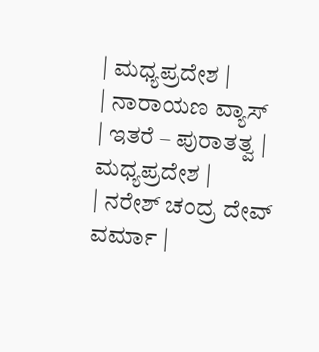| ಮಧ್ಯಪ್ರದೇಶ |
| ನಾರಾಯಣ ವ್ಯಾಸ್ | ಇತರೆ – ಪುರಾತತ್ವ | ಮಧ್ಯಪ್ರದೇಶ |
| ನರೇಶ್ ಚಂದ್ರ ದೇವ್ ವರ್ಮಾ |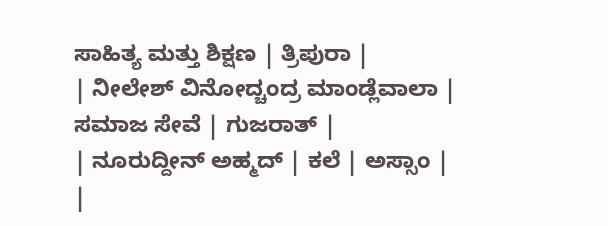ಸಾಹಿತ್ಯ ಮತ್ತು ಶಿಕ್ಷಣ | ತ್ರಿಪುರಾ |
| ನೀಲೇಶ್ ವಿನೋದ್ಚಂದ್ರ ಮಾಂಡ್ಲೆವಾಲಾ | ಸಮಾಜ ಸೇವೆ | ಗುಜರಾತ್ |
| ನೂರುದ್ದೀನ್ ಅಹ್ಮದ್ | ಕಲೆ | ಅಸ್ಸಾಂ |
|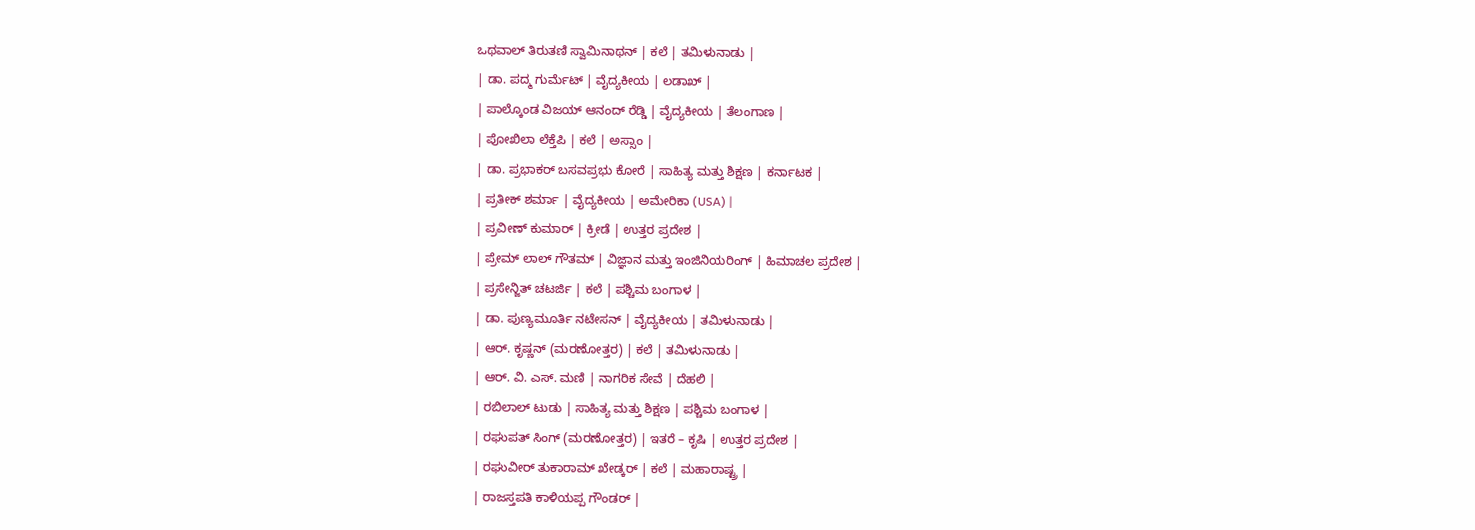ಒಥವಾಲ್ ತಿರುತಣಿ ಸ್ವಾಮಿನಾಥನ್ | ಕಲೆ | ತಮಿಳುನಾಡು |
| ಡಾ. ಪದ್ಮ ಗುರ್ಮೆಟ್ | ವೈದ್ಯಕೀಯ | ಲಡಾಖ್ |
| ಪಾಲ್ಕೊಂಡ ವಿಜಯ್ ಆನಂದ್ ರೆಡ್ಡಿ | ವೈದ್ಯಕೀಯ | ತೆಲಂಗಾಣ |
| ಪೋಖಿಲಾ ಲೆಕ್ತೆಪಿ | ಕಲೆ | ಅಸ್ಸಾಂ |
| ಡಾ. ಪ್ರಭಾಕರ್ ಬಸವಪ್ರಭು ಕೋರೆ | ಸಾಹಿತ್ಯ ಮತ್ತು ಶಿಕ್ಷಣ | ಕರ್ನಾಟಕ |
| ಪ್ರತೀಕ್ ಶರ್ಮಾ | ವೈದ್ಯಕೀಯ | ಅಮೇರಿಕಾ (USA) |
| ಪ್ರವೀಣ್ ಕುಮಾರ್ | ಕ್ರೀಡೆ | ಉತ್ತರ ಪ್ರದೇಶ |
| ಪ್ರೇಮ್ ಲಾಲ್ ಗೌತಮ್ | ವಿಜ್ಞಾನ ಮತ್ತು ಇಂಜಿನಿಯರಿಂಗ್ | ಹಿಮಾಚಲ ಪ್ರದೇಶ |
| ಪ್ರಸೇನ್ಜಿತ್ ಚಟರ್ಜಿ | ಕಲೆ | ಪಶ್ಚಿಮ ಬಂಗಾಳ |
| ಡಾ. ಪುಣ್ಯಮೂರ್ತಿ ನಟೇಸನ್ | ವೈದ್ಯಕೀಯ | ತಮಿಳುನಾಡು |
| ಆರ್. ಕೃಷ್ಣನ್ (ಮರಣೋತ್ತರ) | ಕಲೆ | ತಮಿಳುನಾಡು |
| ಆರ್. ವಿ. ಎಸ್. ಮಣಿ | ನಾಗರಿಕ ಸೇವೆ | ದೆಹಲಿ |
| ರಬಿಲಾಲ್ ಟುಡು | ಸಾಹಿತ್ಯ ಮತ್ತು ಶಿಕ್ಷಣ | ಪಶ್ಚಿಮ ಬಂಗಾಳ |
| ರಘುಪತ್ ಸಿಂಗ್ (ಮರಣೋತ್ತರ) | ಇತರೆ – ಕೃಷಿ | ಉತ್ತರ ಪ್ರದೇಶ |
| ರಘುವೀರ್ ತುಕಾರಾಮ್ ಖೇಡ್ಕರ್ | ಕಲೆ | ಮಹಾರಾಷ್ಟ್ರ |
| ರಾಜಸ್ತಪತಿ ಕಾಳಿಯಪ್ಪ ಗೌಂಡರ್ |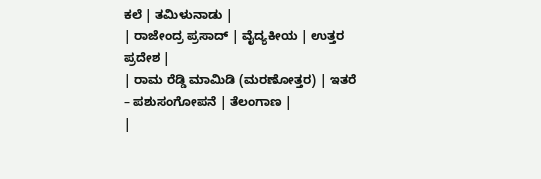ಕಲೆ | ತಮಿಳುನಾಡು |
| ರಾಜೇಂದ್ರ ಪ್ರಸಾದ್ | ವೈದ್ಯಕೀಯ | ಉತ್ತರ ಪ್ರದೇಶ |
| ರಾಮ ರೆಡ್ಡಿ ಮಾಮಿಡಿ (ಮರಣೋತ್ತರ) | ಇತರೆ – ಪಶುಸಂಗೋಪನೆ | ತೆಲಂಗಾಣ |
|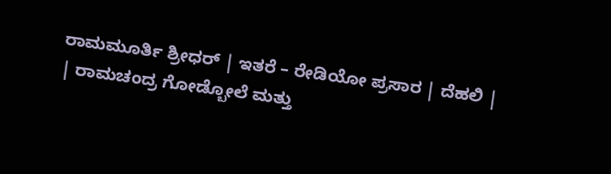ರಾಮಮೂರ್ತಿ ಶ್ರೀಧರ್ | ಇತರೆ – ರೇಡಿಯೋ ಪ್ರಸಾರ | ದೆಹಲಿ |
| ರಾಮಚಂದ್ರ ಗೋಡ್ಬೋಲೆ ಮತ್ತು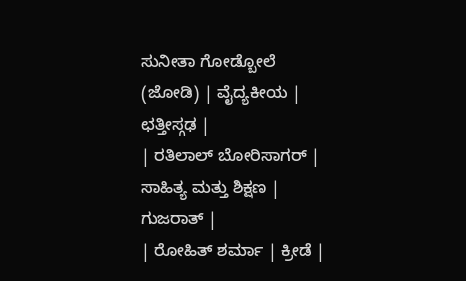ಸುನೀತಾ ಗೋಡ್ಬೋಲೆ (ಜೋಡಿ) | ವೈದ್ಯಕೀಯ | ಛತ್ತೀಸ್ಗಢ |
| ರತಿಲಾಲ್ ಬೋರಿಸಾಗರ್ | ಸಾಹಿತ್ಯ ಮತ್ತು ಶಿಕ್ಷಣ | ಗುಜರಾತ್ |
| ರೋಹಿತ್ ಶರ್ಮಾ | ಕ್ರೀಡೆ |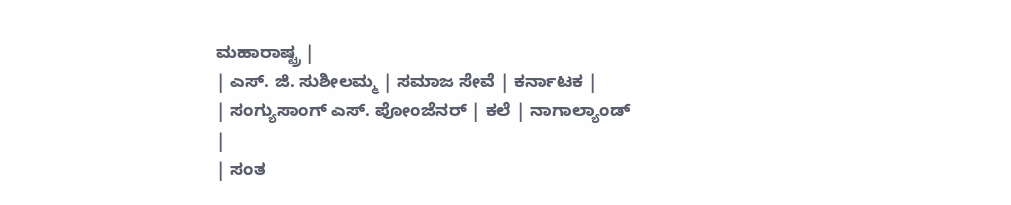ಮಹಾರಾಷ್ಟ್ರ |
| ಎಸ್. ಜಿ. ಸುಶೀಲಮ್ಮ | ಸಮಾಜ ಸೇವೆ | ಕರ್ನಾಟಕ |
| ಸಂಗ್ಯುಸಾಂಗ್ ಎಸ್. ಪೋಂಜೆನರ್ | ಕಲೆ | ನಾಗಾಲ್ಯಾಂಡ್ |
| ಸಂತ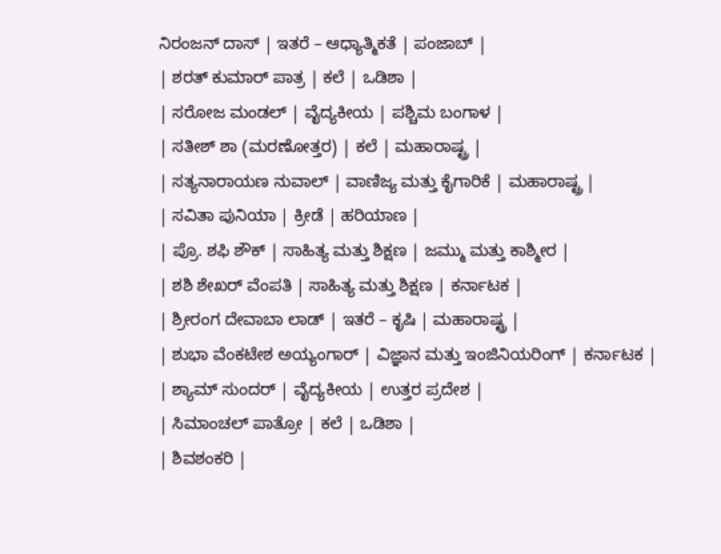ನಿರಂಜನ್ ದಾಸ್ | ಇತರೆ – ಆಧ್ಯಾತ್ಮಿಕತೆ | ಪಂಜಾಬ್ |
| ಶರತ್ ಕುಮಾರ್ ಪಾತ್ರ | ಕಲೆ | ಒಡಿಶಾ |
| ಸರೋಜ ಮಂಡಲ್ | ವೈದ್ಯಕೀಯ | ಪಶ್ಚಿಮ ಬಂಗಾಳ |
| ಸತೀಶ್ ಶಾ (ಮರಣೋತ್ತರ) | ಕಲೆ | ಮಹಾರಾಷ್ಟ್ರ |
| ಸತ್ಯನಾರಾಯಣ ನುವಾಲ್ | ವಾಣಿಜ್ಯ ಮತ್ತು ಕೈಗಾರಿಕೆ | ಮಹಾರಾಷ್ಟ್ರ |
| ಸವಿತಾ ಪುನಿಯಾ | ಕ್ರೀಡೆ | ಹರಿಯಾಣ |
| ಪ್ರೊ. ಶಫಿ ಶೌಕ್ | ಸಾಹಿತ್ಯ ಮತ್ತು ಶಿಕ್ಷಣ | ಜಮ್ಮು ಮತ್ತು ಕಾಶ್ಮೀರ |
| ಶಶಿ ಶೇಖರ್ ವೆಂಪತಿ | ಸಾಹಿತ್ಯ ಮತ್ತು ಶಿಕ್ಷಣ | ಕರ್ನಾಟಕ |
| ಶ್ರೀರಂಗ ದೇವಾಬಾ ಲಾಡ್ | ಇತರೆ – ಕೃಷಿ | ಮಹಾರಾಷ್ಟ್ರ |
| ಶುಭಾ ವೆಂಕಟೇಶ ಅಯ್ಯಂಗಾರ್ | ವಿಜ್ಞಾನ ಮತ್ತು ಇಂಜಿನಿಯರಿಂಗ್ | ಕರ್ನಾಟಕ |
| ಶ್ಯಾಮ್ ಸುಂದರ್ | ವೈದ್ಯಕೀಯ | ಉತ್ತರ ಪ್ರದೇಶ |
| ಸಿಮಾಂಚಲ್ ಪಾತ್ರೋ | ಕಲೆ | ಒಡಿಶಾ |
| ಶಿವಶಂಕರಿ |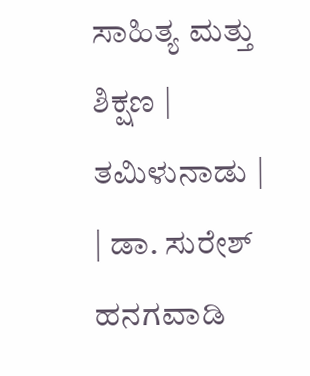ಸಾಹಿತ್ಯ ಮತ್ತು ಶಿಕ್ಷಣ | ತಮಿಳುನಾಡು |
| ಡಾ. ಸುರೇಶ್ ಹನಗವಾಡಿ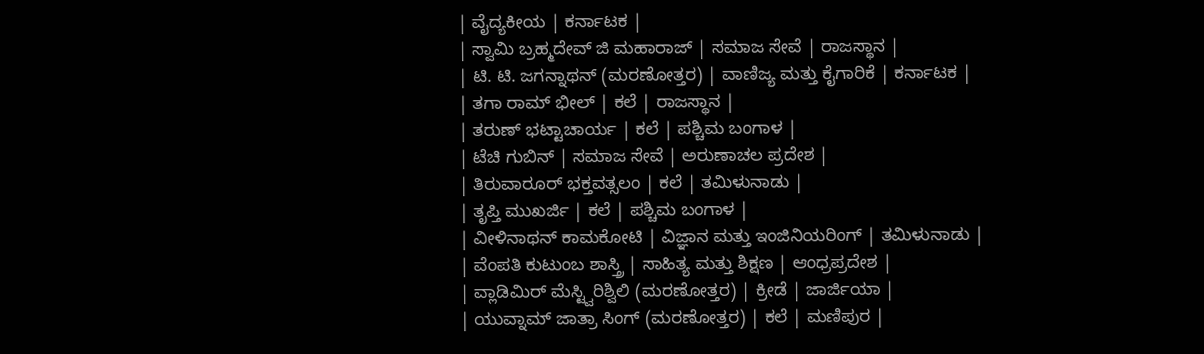| ವೈದ್ಯಕೀಯ | ಕರ್ನಾಟಕ |
| ಸ್ವಾಮಿ ಬ್ರಹ್ಮದೇವ್ ಜಿ ಮಹಾರಾಜ್ | ಸಮಾಜ ಸೇವೆ | ರಾಜಸ್ಥಾನ |
| ಟಿ. ಟಿ. ಜಗನ್ನಾಥನ್ (ಮರಣೋತ್ತರ) | ವಾಣಿಜ್ಯ ಮತ್ತು ಕೈಗಾರಿಕೆ | ಕರ್ನಾಟಕ |
| ತಗಾ ರಾಮ್ ಭೀಲ್ | ಕಲೆ | ರಾಜಸ್ಥಾನ |
| ತರುಣ್ ಭಟ್ಟಾಚಾರ್ಯ | ಕಲೆ | ಪಶ್ಚಿಮ ಬಂಗಾಳ |
| ಟೆಚಿ ಗುಬಿನ್ | ಸಮಾಜ ಸೇವೆ | ಅರುಣಾಚಲ ಪ್ರದೇಶ |
| ತಿರುವಾರೂರ್ ಭಕ್ತವತ್ಸಲಂ | ಕಲೆ | ತಮಿಳುನಾಡು |
| ತೃಪ್ತಿ ಮುಖರ್ಜಿ | ಕಲೆ | ಪಶ್ಚಿಮ ಬಂಗಾಳ |
| ವೀಳಿನಾಥನ್ ಕಾಮಕೋಟಿ | ವಿಜ್ಞಾನ ಮತ್ತು ಇಂಜಿನಿಯರಿಂಗ್ | ತಮಿಳುನಾಡು |
| ವೆಂಪತಿ ಕುಟುಂಬ ಶಾಸ್ತ್ರಿ | ಸಾಹಿತ್ಯ ಮತ್ತು ಶಿಕ್ಷಣ | ಆಂಧ್ರಪ್ರದೇಶ |
| ವ್ಲಾಡಿಮಿರ್ ಮೆಸ್ಟ್ವಿರಿಶ್ವಿಲಿ (ಮರಣೋತ್ತರ) | ಕ್ರೀಡೆ | ಜಾರ್ಜಿಯಾ |
| ಯುವ್ನಾಮ್ ಜಾತ್ರಾ ಸಿಂಗ್ (ಮರಣೋತ್ತರ) | ಕಲೆ | ಮಣಿಪುರ |